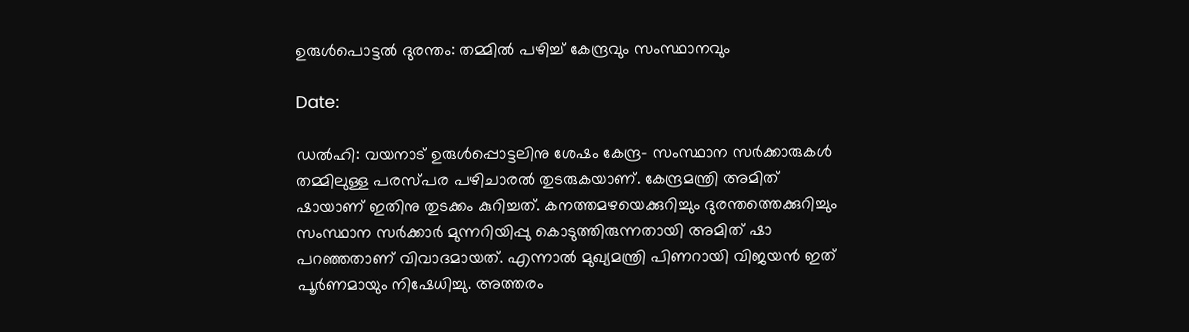ഉരുള്‍പൊട്ടല്‍ ദുരന്തം: തമ്മില്‍ പഴിച്ച് കേന്ദ്രവും സംസ്ഥാനവും

Date:

ഡല്‍ഹി: വയനാട് ഉരുള്‍പ്പൊട്ടലിനു ശേഷം കേന്ദ്ര- സംസ്ഥാന സര്‍ക്കാരുകള്‍ തമ്മിലുള്ള പരസ്പര പഴിചാരല്‍ തുടരുകയാണ്. കേന്ദ്രമന്ത്രി അമിത് ഷായാണ് ഇതിനു തുടക്കം കുറിച്ചത്. കനത്തമഴയെക്കുറിച്ചും ദുരന്തത്തെക്കുറിച്ചും സംസ്ഥാന സര്‍ക്കാര്‍ മുന്നറിയിപ്പു കൊടുത്തിരുന്നതായി അമിത് ഷാ പറഞ്ഞതാണ് വിവാദമായത്. എന്നാല്‍ മുഖ്യമന്ത്രി പിണറായി വിജയന്‍ ഇത് പൂര്‍ണമായും നിഷേധിച്ചു. അത്തരം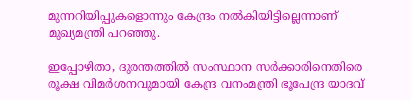മുന്നറിയിപ്പുകളൊന്നും കേന്ദ്രം നല്‍കിയിട്ടില്ലെന്നാണ് മുഖ്യമന്ത്രി പറഞ്ഞു.

ഇപ്പോഴിതാ, ദുരന്തത്തില്‍ സംസ്ഥാന സര്‍ക്കാരിനെതിരെ രൂക്ഷ വിമര്‍ശനവുമായി കേന്ദ്ര വനംമന്ത്രി ഭൂപേന്ദ്ര യാദവ്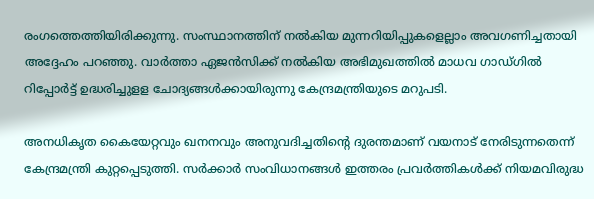രംഗത്തെത്തിയിരിക്കുന്നു. സംസ്ഥാനത്തിന് നല്‍കിയ മുന്നറിയിപ്പുകളെല്ലാം അവഗണിച്ചതായി അദ്ദേഹം പറഞ്ഞു. വാര്‍ത്താ ഏജന്‍സിക്ക് നല്‍കിയ അഭിമുഖത്തില്‍ മാധവ ഗാഡ്ഗില്‍ റിപ്പോര്‍ട്ട് ഉദ്ധരിച്ചുളള ചോദ്യങ്ങള്‍ക്കായിരുന്നു കേന്ദ്രമന്ത്രിയുടെ മറുപടി.

അനധികൃത കൈയേറ്റവും ഖനനവും അനുവദിച്ചതിന്റെ ദുരന്തമാണ് വയനാട് നേരിടുന്നതെന്ന് കേന്ദ്രമന്ത്രി കുറ്റപ്പെടുത്തി. സര്‍ക്കാര്‍ സംവിധാനങ്ങള്‍ ഇത്തരം പ്രവര്‍ത്തികള്‍ക്ക് നിയമവിരുദ്ധ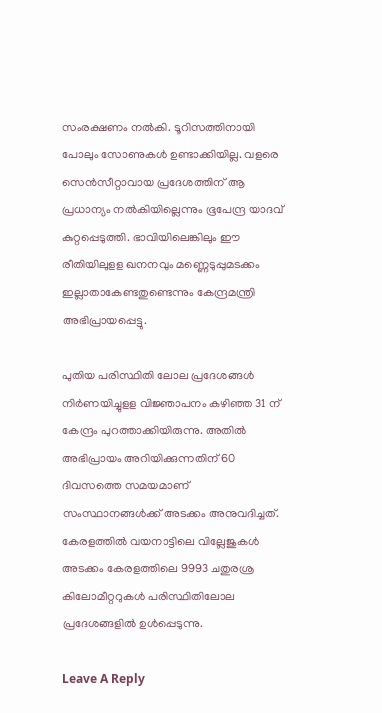സംരക്ഷണം നല്‍കി. ടൂറിസത്തിനായി പോലും സോണുകള്‍ ഉണ്ടാക്കിയില്ല. വളരെ സെന്‍സീറ്റാവായ പ്രദേശത്തിന് ആ പ്രധാന്യം നല്‍കിയില്ലെന്നും ഭൂപേന്ദ്ര യാദവ് കുറ്റപ്പെടുത്തി. ഭാവിയിലെങ്കിലും ഈ രീതിയിലുളള ഖനനവും മണ്ണെടുപ്പുമടക്കം ഇല്ലാതാകേണ്ടതുണ്ടെന്നും കേന്ദ്രമന്ത്രി അഭിപ്രായപ്പെട്ടു.

പുതിയ പരിസ്ഥിതി ലോല പ്രദേശങ്ങള്‍ നിര്‍ണയിച്ചുളള വിജ്ഞാപനം കഴിഞ്ഞ 31 ന് കേന്ദ്രം പുറത്താക്കിയിരുന്നു. അതില്‍ അഭിപ്രായം അറിയിക്കുന്നതിന് 60 ദിവസത്തെ സമയമാണ് സംസ്ഥാനങ്ങള്‍ക്ക് അടക്കം അനുവദിച്ചത്. കേരളത്തില്‍ വയനാട്ടിലെ വില്ലേജുകള്‍ അടക്കം കേരളത്തിലെ 9993 ചതുരശ്ര കിലോമീറ്ററുകള്‍ പരിസ്ഥിതിലോല പ്രദേശങ്ങളില്‍ ഉള്‍പ്പെടുന്നു.

Leave A Reply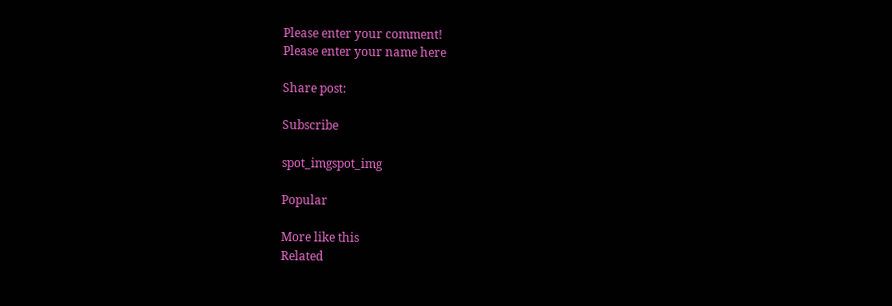Please enter your comment!
Please enter your name here

Share post:

Subscribe

spot_imgspot_img

Popular

More like this
Related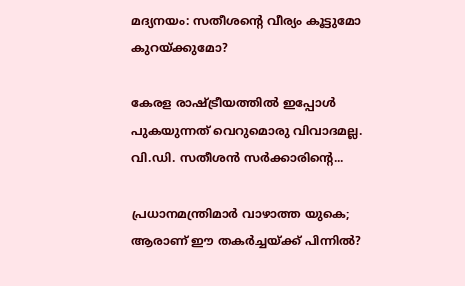മദ്യനയം: സതീശന്റെ വീര്യം കൂട്ടുമോ കുറയ്ക്കുമോ?

കേരള രാഷ്ട്രീയത്തില്‍ ഇപ്പോള്‍ പുകയുന്നത് വെറുമൊരു വിവാദമല്ല. വി.ഡി. സതീശന്‍ സര്‍ക്കാരിന്റെ...

പ്രധാനമന്ത്രിമാര്‍ വാഴാത്ത യുകെ; ആരാണ് ഈ തകര്‍ച്ചയ്ക്ക് പിന്നില്‍?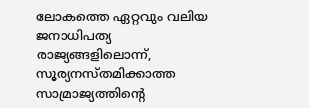ലോകത്തെ ഏറ്റവും വലിയ ജനാധിപത്യ രാജ്യങ്ങളിലൊന്ന്, സൂര്യനസ്തമിക്കാത്ത സാമ്രാജ്യത്തിന്റെ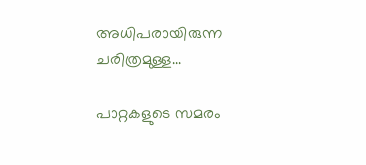അധിപരായിരുന്ന ചരിത്രമുള്ള...

പാറ്റകളുടെ സമരം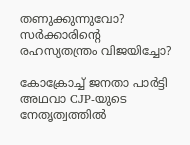തണുക്കുന്നുവോ? സര്‍ക്കാരിന്റെ രഹസ്യതന്ത്രം വിജയിച്ചോ?

കോക്രോച്ച് ജനതാ പാര്‍ട്ടി അഥവാ CJP-യുടെ നേതൃത്വത്തില്‍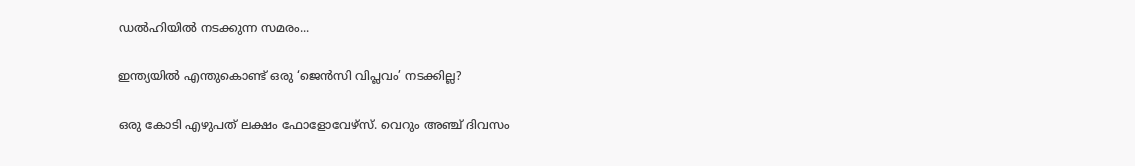ഡല്‍ഹിയില്‍ നടക്കുന്ന സമരം...

ഇന്ത്യയില്‍ എന്തുകൊണ്ട് ഒരു ‘ജെന്‍സി വിപ്ലവം’ നടക്കില്ല?

ഒരു കോടി എഴുപത് ലക്ഷം ഫോളോവേഴ്സ്. വെറും അഞ്ച് ദിവസം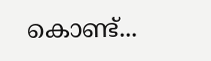കൊണ്ട്...